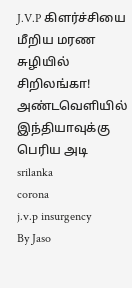J.V.P கிளர்ச்சியை மீறிய மரண சுழியில் சிறிலங்கா! அண்டவெளியில் இந்தியாவுக்கு பெரிய அடி
srilanka
corona
j.v.p insurgency
By Jaso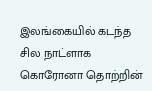இலங்கையில் கடந்த சில நாட்ளாக கொரோனா தொற்றின்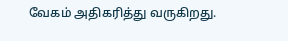வேகம் அதிகரித்து வருகிறது.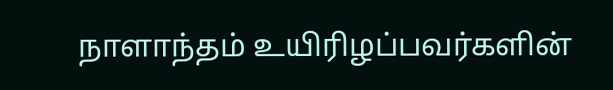நாளாந்தம் உயிரிழப்பவர்களின்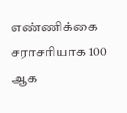எண்ணிக்கை சராசரியாக 100 ஆக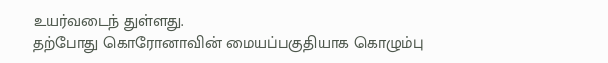உயர்வடைந் துள்ளது.
தற்போது கொரோனாவின் மையப்பகுதியாக கொழும்பு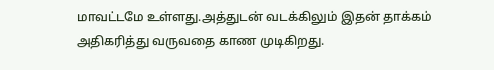மாவட்டமே உள்ளது.அத்துடன் வடக்கிலும் இதன் தாக்கம் அதிகரித்து வருவதை காண முடிகிறது.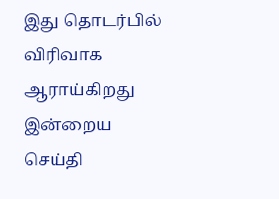இது தொடர்பில் விரிவாக ஆராய்கிறது இன்றைய செய்தி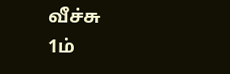வீச்சு
1ம்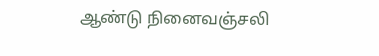ஆண்டு நினைவஞ்சலி